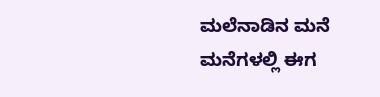ಮಲೆನಾಡಿನ ಮನೆ ಮನೆಗಳಲ್ಲಿ ಈಗ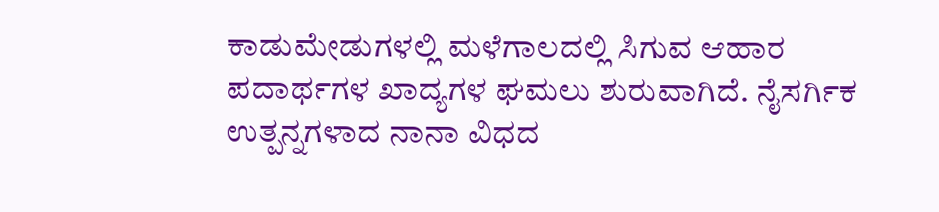ಕಾಡುಮೇಡುಗಳಲ್ಲಿ ಮಳೆಗಾಲದಲ್ಲಿ ಸಿಗುವ ಆಹಾರ ಪದಾರ್ಥಗಳ ಖಾದ್ಯಗಳ ಘಮಲು ಶುರುವಾಗಿದೆ. ನೈಸರ್ಗಿಕ ಉತ್ಪನ್ನಗಳಾದ ನಾನಾ ವಿಧದ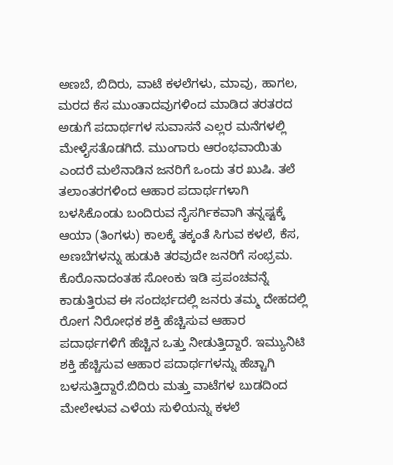ಅಣಬೆ, ಬಿದಿರು, ವಾಟೆ ಕಳಲೆಗಳು, ಮಾವು, ಹಾಗಲ, ಮರದ ಕೆಸ ಮುಂತಾದವುಗಳಿಂದ ಮಾಡಿದ ತರತರದ ಅಡುಗೆ ಪದಾರ್ಥಗಳ ಸುವಾಸನೆ ಎಲ್ಲರ ಮನೆಗಳಲ್ಲಿ ಮೇಳೈಸತೊಡಗಿದೆ. ಮುಂಗಾರು ಆರಂಭವಾಯಿತು ಎಂದರೆ ಮಲೆನಾಡಿನ ಜನರಿಗೆ ಒಂದು ತರ ಖುಷಿ. ತಲೆ ತಲಾಂತರಗಳಿಂದ ಆಹಾರ ಪದಾರ್ಥಗಳಾಗಿ ಬಳಸಿಕೊಂಡು ಬಂದಿರುವ ನೈಸರ್ಗಿಕವಾಗಿ ತನ್ನಷ್ಟಕ್ಕೆ ಆಯಾ (ತಿಂಗಳು) ಕಾಲಕ್ಕೆ ತಕ್ಕಂತೆ ಸಿಗುವ ಕಳಲೆ, ಕೆಸ, ಅಣಬೆಗಳನ್ನು ಹುಡುಕಿ ತರವುದೇ ಜನರಿಗೆ ಸಂಭ್ರಮ. ಕೊರೊನಾದಂತಹ ಸೋಂಕು ಇಡಿ ಪ್ರಪಂಚವನ್ನೆ ಕಾಡುತ್ತಿರುವ ಈ ಸಂದರ್ಭದಲ್ಲಿ ಜನರು ತಮ್ಮ ದೇಹದಲ್ಲಿ ರೋಗ ನಿರೋಧಕ ಶಕ್ತಿ ಹೆಚ್ಚಿಸುವ ಆಹಾರ ಪದಾರ್ಥಗಳಿಗೆ ಹೆಚ್ಚಿನ ಒತ್ತು ನೀಡುತ್ತಿದ್ದಾರೆ. ಇಮ್ಯುನಿಟಿ ಶಕ್ತಿ ಹೆಚ್ಚಿಸುವ ಆಹಾರ ಪದಾರ್ಥಗಳನ್ನು ಹೆಚ್ಚಾಗಿ ಬಳಸುತ್ತಿದ್ದಾರೆ.ಬಿದಿರು ಮತ್ತು ವಾಟೆಗಳ ಬುಡದಿಂದ ಮೇಲೇಳುವ ಎಳೆಯ ಸುಳಿಯನ್ನು ಕಳಲೆ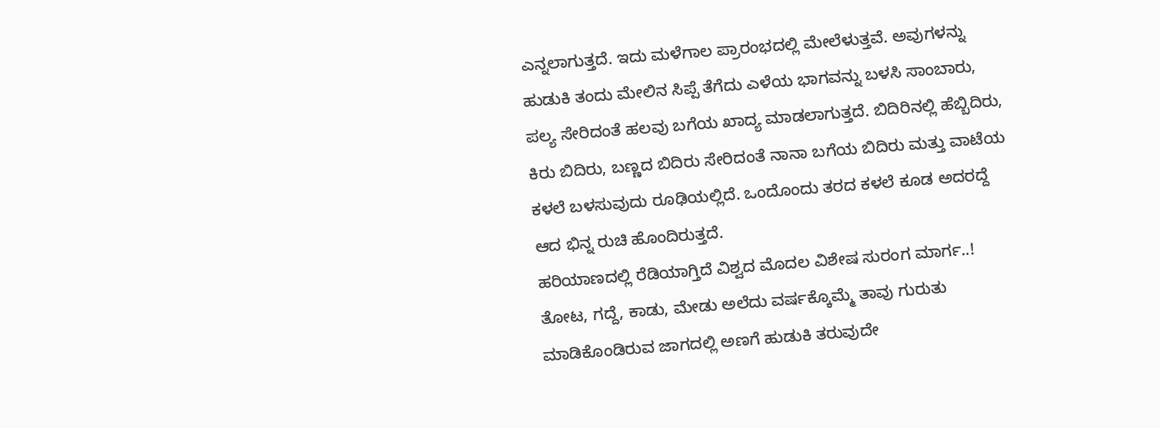ಎನ್ನಲಾಗುತ್ತದೆ. ಇದು ಮಳೆಗಾಲ ಪ್ರಾರಂಭದಲ್ಲಿ ಮೇಲೆಳುತ್ತವೆ. ಅವುಗಳನ್ನು ಹುಡುಕಿ ತಂದು ಮೇಲಿನ ಸಿಪ್ಪೆ ತೆಗೆದು ಎಳೆಯ ಭಾಗವನ್ನು ಬಳಸಿ ಸಾಂಬಾರು, ಪಲ್ಯ ಸೇರಿದಂತೆ ಹಲವು ಬಗೆಯ ಖಾದ್ಯ ಮಾಡಲಾಗುತ್ತದೆ. ಬಿದಿರಿನಲ್ಲಿ ಹೆಬ್ಬಿದಿರು, ಕಿರು ಬಿದಿರು, ಬಣ್ಣದ ಬಿದಿರು ಸೇರಿದಂತೆ ನಾನಾ ಬಗೆಯ ಬಿದಿರು ಮತ್ತು ವಾಟೆಯ ಕಳಲೆ ಬಳಸುವುದು ರೂಢಿಯಲ್ಲಿದೆ. ಒಂದೊಂದು ತರದ ಕಳಲೆ ಕೂಡ ಅದರದ್ದೆ ಆದ ಭಿನ್ನ ರುಚಿ ಹೊಂದಿರುತ್ತದೆ.
ಹರಿಯಾಣದಲ್ಲಿ ರೆಡಿಯಾಗ್ತಿದೆ ವಿಶ್ವದ ಮೊದಲ ವಿಶೇಷ ಸುರಂಗ ಮಾರ್ಗ..!
ತೋಟ, ಗದ್ದೆ, ಕಾಡು, ಮೇಡು ಅಲೆದು ವರ್ಷಕ್ಕೊಮ್ಮೆ ತಾವು ಗುರುತು ಮಾಡಿಕೊಂಡಿರುವ ಜಾಗದಲ್ಲಿ ಅಣಗೆ ಹುಡುಕಿ ತರುವುದೇ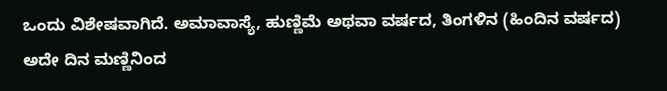ಒಂದು ವಿಶೇಷವಾಗಿದೆ. ಅಮಾವಾಸ್ಯೆ, ಹುಣ್ಣಿಮೆ ಅಥವಾ ವರ್ಷದ, ತಿಂಗಳಿನ (ಹಿಂದಿನ ವರ್ಷದ) ಅದೇ ದಿನ ಮಣ್ಣಿನಿಂದ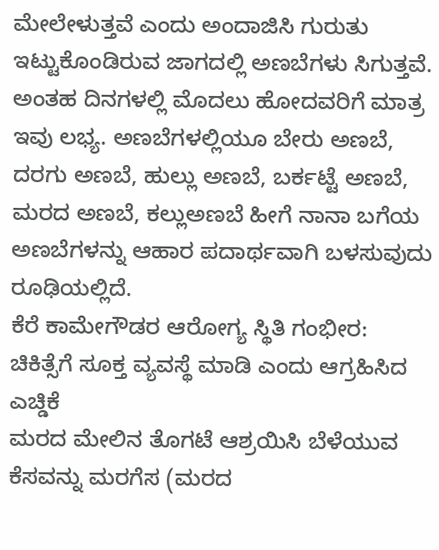ಮೇಲೇಳುತ್ತವೆ ಎಂದು ಅಂದಾಜಿಸಿ ಗುರುತು ಇಟ್ಟುಕೊಂಡಿರುವ ಜಾಗದಲ್ಲಿ ಅಣಬೆಗಳು ಸಿಗುತ್ತವೆ. ಅಂತಹ ದಿನಗಳಲ್ಲಿ ಮೊದಲು ಹೋದವರಿಗೆ ಮಾತ್ರ ಇವು ಲಭ್ಯ. ಅಣಬೆಗಳಲ್ಲಿಯೂ ಬೇರು ಅಣಬೆ, ದರಗು ಅಣಬೆ, ಹುಲ್ಲು ಅಣಬೆ, ಬರ್ಕಟ್ಟೆ ಅಣಬೆ, ಮರದ ಅಣಬೆ, ಕಲ್ಲುಅಣಬೆ ಹೀಗೆ ನಾನಾ ಬಗೆಯ ಅಣಬೆಗಳನ್ನು ಆಹಾರ ಪದಾರ್ಥವಾಗಿ ಬಳಸುವುದು ರೂಢಿಯಲ್ಲಿದೆ.
ಕೆರೆ ಕಾಮೇಗೌಡರ ಆರೋಗ್ಯ ಸ್ಥಿತಿ ಗಂಭೀರ: ಚಿಕಿತ್ಸೆಗೆ ಸೂಕ್ತ ವ್ಯವಸ್ಥೆ ಮಾಡಿ ಎಂದು ಆಗ್ರಹಿಸಿದ ಎಚ್ಡಿಕೆ
ಮರದ ಮೇಲಿನ ತೊಗಟೆ ಆಶ್ರಯಿಸಿ ಬೆಳೆಯುವ ಕೆಸವನ್ನು ಮರಗೆಸ (ಮರದ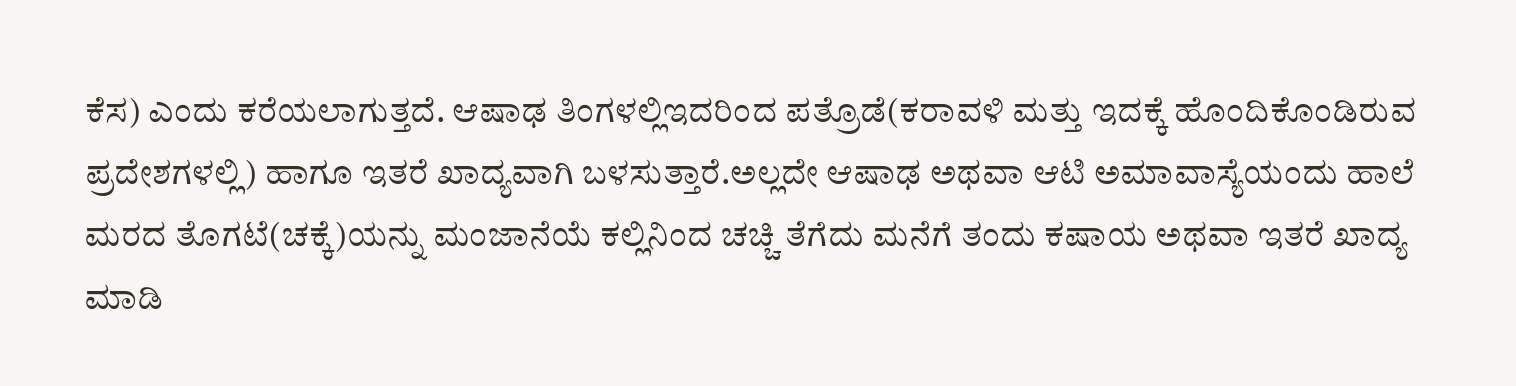ಕೆಸ) ಎಂದು ಕರೆಯಲಾಗುತ್ತದೆ. ಆಷಾಢ ತಿಂಗಳಲ್ಲಿಇದರಿಂದ ಪತ್ರೊಡೆ(ಕರಾವಳಿ ಮತ್ತು ಇದಕ್ಕೆ ಹೊಂದಿಕೊಂಡಿರುವ ಪ್ರದೇಶಗಳಲ್ಲಿ) ಹಾಗೂ ಇತರೆ ಖಾದ್ಯವಾಗಿ ಬಳಸುತ್ತಾರೆ.ಅಲ್ಲದೇ ಆಷಾಢ ಅಥವಾ ಆಟಿ ಅಮಾವಾಸ್ಯೆಯಂದು ಹಾಲೆ ಮರದ ತೊಗಟೆ(ಚಕ್ಕೆ)ಯನ್ನು ಮಂಜಾನೆಯೆ ಕಲ್ಲಿನಿಂದ ಚಚ್ಚಿ ತೆಗೆದು ಮನೆಗೆ ತಂದು ಕಷಾಯ ಅಥವಾ ಇತರೆ ಖಾದ್ಯ ಮಾಡಿ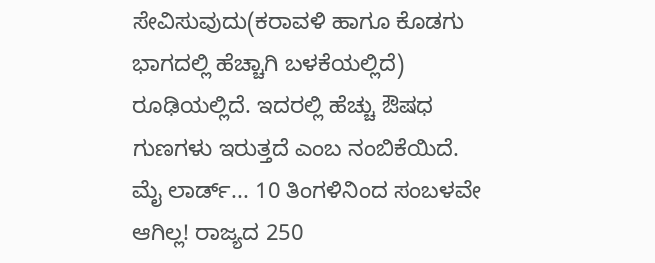ಸೇವಿಸುವುದು(ಕರಾವಳಿ ಹಾಗೂ ಕೊಡಗು ಭಾಗದಲ್ಲಿ ಹೆಚ್ಚಾಗಿ ಬಳಕೆಯಲ್ಲಿದೆ) ರೂಢಿಯಲ್ಲಿದೆ. ಇದರಲ್ಲಿ ಹೆಚ್ಚು ಔಷಧ ಗುಣಗಳು ಇರುತ್ತದೆ ಎಂಬ ನಂಬಿಕೆಯಿದೆ.
ಮೈ ಲಾರ್ಡ್... 10 ತಿಂಗಳಿನಿಂದ ಸಂಬಳವೇ ಆಗಿಲ್ಲ! ರಾಜ್ಯದ 250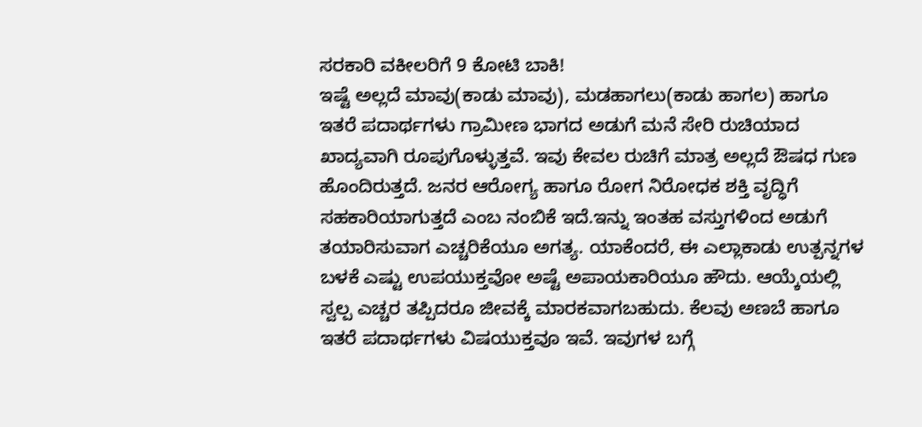ಸರಕಾರಿ ವಕೀಲರಿಗೆ 9 ಕೋಟಿ ಬಾಕಿ!
ಇಷ್ಟೆ ಅಲ್ಲದೆ ಮಾವು(ಕಾಡು ಮಾವು), ಮಡಹಾಗಲು(ಕಾಡು ಹಾಗಲ) ಹಾಗೂ ಇತರೆ ಪದಾರ್ಥಗಳು ಗ್ರಾಮೀಣ ಭಾಗದ ಅಡುಗೆ ಮನೆ ಸೇರಿ ರುಚಿಯಾದ ಖಾದ್ಯವಾಗಿ ರೂಪುಗೊಳ್ಳುತ್ತವೆ. ಇವು ಕೇವಲ ರುಚಿಗೆ ಮಾತ್ರ ಅಲ್ಲದೆ ಔಷಧ ಗುಣ ಹೊಂದಿರುತ್ತದೆ. ಜನರ ಆರೋಗ್ಯ ಹಾಗೂ ರೋಗ ನಿರೋಧಕ ಶಕ್ತಿ ವೃದ್ಧಿಗೆ ಸಹಕಾರಿಯಾಗುತ್ತದೆ ಎಂಬ ನಂಬಿಕೆ ಇದೆ.ಇನ್ನು ಇಂತಹ ವಸ್ತುಗಳಿಂದ ಅಡುಗೆ ತಯಾರಿಸುವಾಗ ಎಚ್ಚರಿಕೆಯೂ ಅಗತ್ಯ. ಯಾಕೆಂದರೆ, ಈ ಎಲ್ಲಾಕಾಡು ಉತ್ಪನ್ನಗಳ ಬಳಕೆ ಎಷ್ಟು ಉಪಯುಕ್ತವೋ ಅಷ್ಟೆ ಅಪಾಯಕಾರಿಯೂ ಹೌದು. ಆಯ್ಕೆಯಲ್ಲಿ ಸ್ವಲ್ಪ ಎಚ್ಚರ ತಪ್ಪಿದರೂ ಜೀವಕ್ಕೆ ಮಾರಕವಾಗಬಹುದು. ಕೆಲವು ಅಣಬೆ ಹಾಗೂ ಇತರೆ ಪದಾರ್ಥಗಳು ವಿಷಯುಕ್ತವೂ ಇವೆ. ಇವುಗಳ ಬಗ್ಗೆ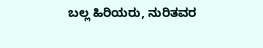ಬಲ್ಲ ಹಿರಿಯರು, ನುರಿತವರ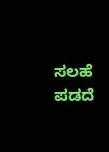ಸಲಹೆ ಪಡದೆ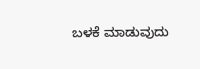ಬಳಕೆ ಮಾಡುವುದು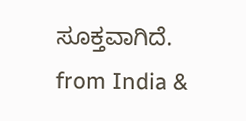ಸೂಕ್ತವಾಗಿದೆ.
from India &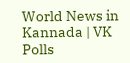World News in Kannada | VK Polls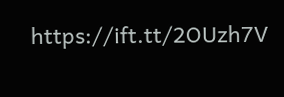https://ift.tt/2OUzh7V